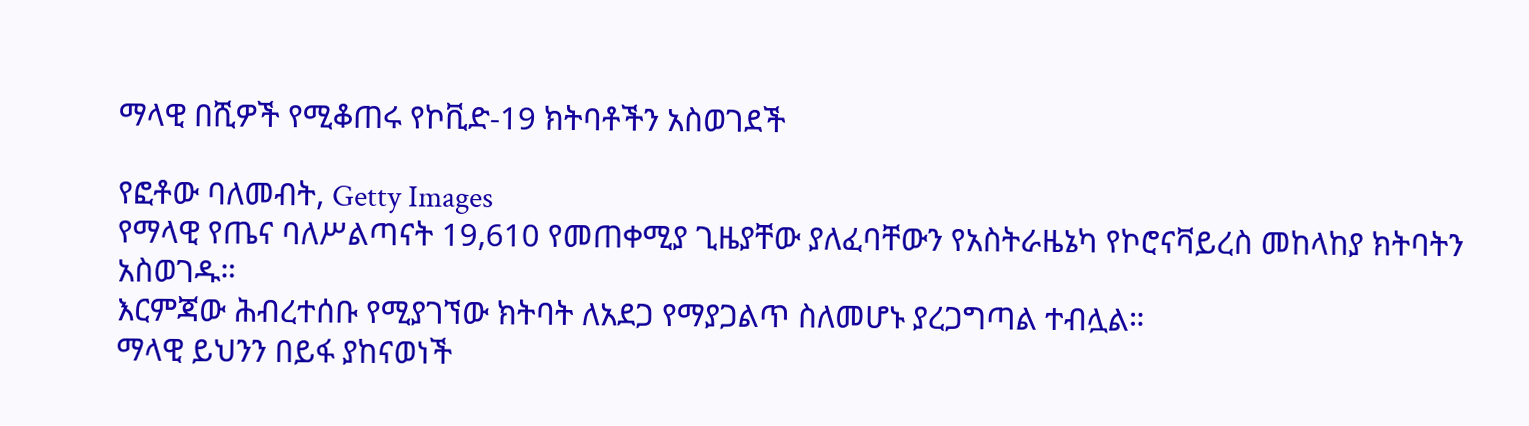ማላዊ በሺዎች የሚቆጠሩ የኮቪድ-19 ክትባቶችን አስወገደች

የፎቶው ባለመብት, Getty Images
የማላዊ የጤና ባለሥልጣናት 19,610 የመጠቀሚያ ጊዜያቸው ያለፈባቸውን የአስትራዜኔካ የኮሮናቫይረስ መከላከያ ክትባትን አስወገዱ።
እርምጃው ሕብረተሰቡ የሚያገኘው ክትባት ለአደጋ የማያጋልጥ ስለመሆኑ ያረጋግጣል ተብሏል።
ማላዊ ይህንን በይፋ ያከናወነች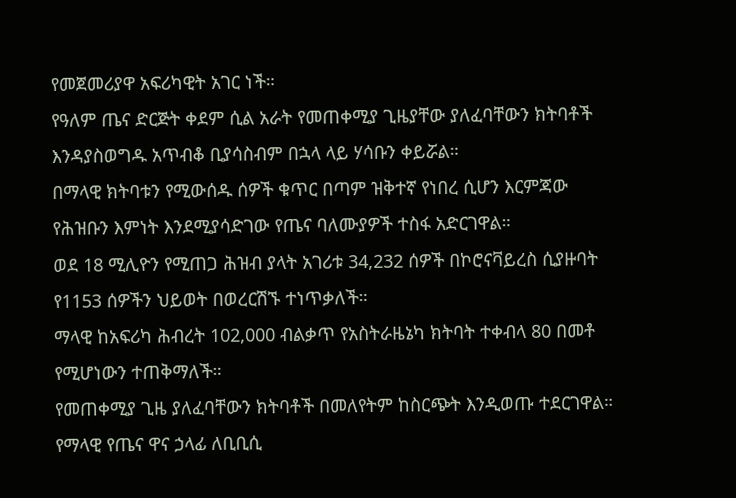የመጀመሪያዋ አፍሪካዊት አገር ነች።
የዓለም ጤና ድርጅት ቀደም ሲል አራት የመጠቀሚያ ጊዜያቸው ያለፈባቸውን ክትባቶች እንዳያስወግዱ አጥብቆ ቢያሳስብም በኋላ ላይ ሃሳቡን ቀይሯል።
በማላዊ ክትባቱን የሚውሰዱ ሰዎች ቁጥር በጣም ዝቅተኛ የነበረ ሲሆን እርምጃው የሕዝቡን እምነት እንደሚያሳድገው የጤና ባለሙያዎች ተስፋ አድርገዋል።
ወደ 18 ሚሊዮን የሚጠጋ ሕዝብ ያላት አገሪቱ 34,232 ሰዎች በኮሮናቫይረስ ሲያዙባት የ1153 ሰዎችን ህይወት በወረርሽኙ ተነጥቃለች።
ማላዊ ከአፍሪካ ሕብረት 102,000 ብልቃጥ የአስትራዜኔካ ክትባት ተቀብላ 80 በመቶ የሚሆነውን ተጠቅማለች።
የመጠቀሚያ ጊዜ ያለፈባቸውን ክትባቶች በመለየትም ከስርጭት እንዲወጡ ተደርገዋል።
የማላዊ የጤና ዋና ኃላፊ ለቢቢሲ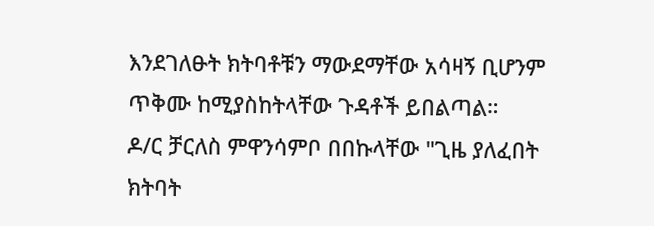እንደገለፁት ክትባቶቹን ማውደማቸው አሳዛኝ ቢሆንም ጥቅሙ ከሚያስከትላቸው ጉዳቶች ይበልጣል።
ዶ/ር ቻርለስ ምዋንሳምቦ በበኩላቸው "ጊዜ ያለፈበት ክትባት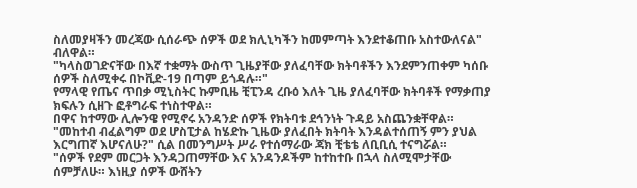ስለመያዛችን መረጃው ሲሰራጭ ሰዎች ወደ ክሊኒካችን ከመምጣት እንደተቆጠቡ አስተውለናል" ብለዋል።
"ካላስወገድናቸው በእኛ ተቋማት ውስጥ ጊዜያቸው ያለፈባቸው ክትባቶችን እንደምንጠቀም ካሰቡ ሰዎች ስለሚቀሩ በኮቪድ-19 በጣም ይጎዳሉ።"
የማላዊ የጤና ጥበቃ ሚኒስትር ኩምቢዜ ቺፒንዳ ረቡዕ እለት ጊዜ ያለፈባቸው ክትባቶች የማቃጠያ ክፍሉን ሲዘጉ ፎቶግራፍ ተነስተዋል።
በዋና ከተማው ሊሎንዌ የሚኖሩ አንዳንድ ሰዎች የክትባቱ ደኅንነት ጉዳይ አስጨንቋቸዋል።
"መከተብ ብፈልግም ወደ ሆስፒታል ከሄድኩ ጊዜው ያለፈበት ክትባት እንዳልተሰጠኝ ምን ያህል እርግጠኛ እሆናለሁ?" ሲል በመንግሥት ሥራ የተሰማራው ጃክ ቺቴቴ ለቢቢሲ ተናግሯል።
"ሰዎች የደም መርጋት እንዳጋጠማቸው እና አንዳንዶችም ከተከተቡ በኋላ ስለሚሞታቸው ሰምቻለሁ። እነዚያ ሰዎች ውሸትን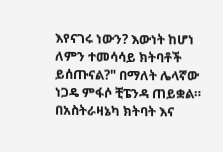እየናገሩ ነውን? እውነት ከሆነ ለምን ተመሳሳይ ክትባቶች ይሰጡናል?" በማለት ሌላኛው ነጋዴ ምፋሶ ቺፔንዳ ጠይቋል።
በአስትራዛኔካ ክትባት እና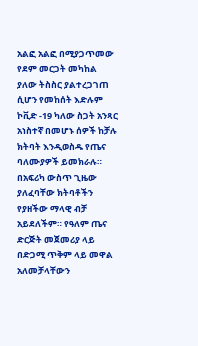አልፎ አልፎ በሚያጋጥመው የደም መርጋት መካከል ያለው ትስስር ያልተረጋገጠ ሲሆን የመከሰት እድሉም ኮቪድ -19 ካለው ስጋት አንጻር አነስተኛ በመሆኑ ሰዎች ከቻሉ ክትባት እንዲወስዱ የጤና ባለሙያዎች ይመክራሉ።
በአፍሪካ ውስጥ ጊዜው ያለፈባቸው ክትባቶችን የያዘችው ማላዊ ብቻ አይደለችም። የዓለም ጤና ድርጅት መጀመሪያ ላይ በድጋሚ ጥቅም ላይ መዋል አለመቻላቸውን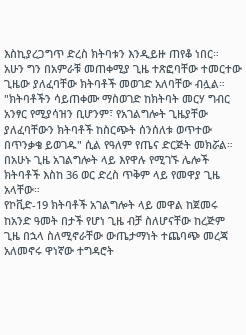እስኪያረጋግጥ ድረስ ክትባቱን እንዲይዙ ጠየቆ ነበር።
አሁን ግን በአምራቹ መጠቀሚያ ጊዜ ተጽፎባቸው ተመርተው ጊዜው ያለፈባቸው ክትባቶች መወገድ አለባቸው ብሏል።
"ክትባቶችን ሳይጠቀሙ ማስወገድ ከክትባት መርሃ ግብር አንፃር የሚያሳዝን ቢሆንም፣ የአገልግሎት ጊዜያቸው ያለፈባቸውን ክትባቶች ከስርጭት ሰንሰለቱ ወጥተው በጥንቃቄ ይወገዱ" ሲል የዓለም የጤና ድርጅት መክሯል።
በአሁኑ ጊዜ አገልግሎት ላይ እየዋሉ የሚገኙ ሌሎች ክትባቶች እስከ 36 ወር ድረስ ጥቅም ላይ የመዋያ ጊዜ አላቸው።
የኮቪድ-19 ክትባቶች አገልግሎት ላይ መዋል ከጀመሩ ከአንድ ዓመት በታች የሆነ ጊዜ ብቻ ስለሆናቸው ከረጅም ጊዜ በኋላ ስለሚኖራቸው ውጤታማነት ተጨባጭ መረጃ አለመኖሩ ዋነኛው ተግዳሮት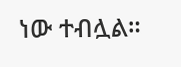ነው ተብሏል።